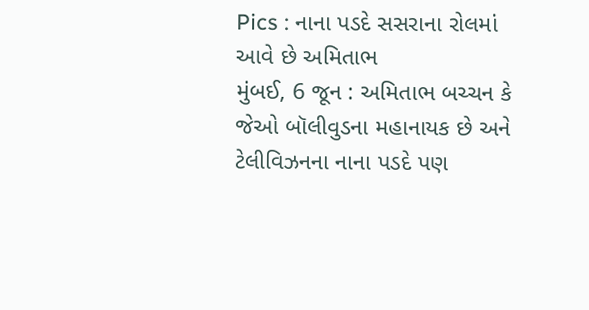Pics : નાના પડદે સસરાના રોલમાં આવે છે અમિતાભ
મુંબઈ, 6 જૂન : અમિતાભ બચ્ચન કે જેઓ બૉલીવુડના મહાનાયક છે અને ટેલીવિઝનના નાના પડદે પણ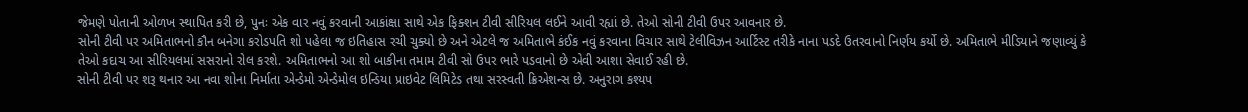જેમણે પોતાની ઓળખ સ્થાપિત કરી છે, પુનઃ એક વાર નવું કરવાની આકાંક્ષા સાથે એક ફિક્શન ટીવી સીરિયલ લઈને આવી રહ્યાં છે. તેઓ સોની ટીવી ઉપર આવનાર છે.
સોની ટીવી પર અમિતાભનો કૌન બનેગા કરોડપતિ શો પહેલા જ ઇતિહાસ રચી ચુક્યો છે અને એટલે જ અમિતાભે કંઈક નવું કરવાના વિચાર સાથે ટેલીવિઝન આર્ટિસ્ટ તરીકે નાના પડદે ઉતરવાનો નિર્ણય કર્યો છે. અમિતાભે મીડિયાને જણાવ્યું કે તેઓ કદાચ આ સીરિયલમાં સસરાનો રોલ કરશે. અમિતાભનો આ શો બાકીના તમામ ટીવી સો ઉપર ભારે પડવાનો છે એવી આશા સેવાઈ રહી છે.
સોની ટીવી પર શરૂ થનાર આ નવા શોના નિર્માતા એન્ડેમો એન્ડેમોલ ઇન્ડિયા પ્રાઇવેટ લિમિટેડ તથા સરસ્વતી ક્રિએશન્સ છે. અનુરાગ કશ્યપ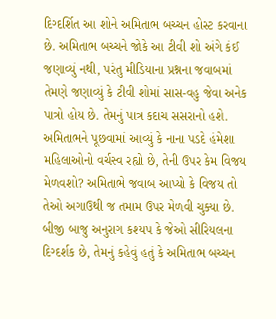દિગ્દર્શિત આ શોને અમિતાભ બચ્ચન હોસ્ટ કરવાના છે. અમિતાભ બચ્ચને જોકે આ ટીવી શો અંગે કંઈ જણાવ્યું નથી, પરંતુ મીડિયાના પ્રશ્નના જવાબમાં તેમણે જણાવ્યું કે ટીવી શોમાં સાસ-વહુ જેવા અનેક પાત્રો હોય છે. તેમનું પાત્ર કદાચ સસરાનો હશે.
અમિતાભને પૂછવામાં આવ્યું કે નાના પડદે હંમેશા મહિલાઓનો વર્ચસ્વ રહ્યો છે, તેની ઉપર કેમ વિજય મેળવશો? અમિતાભે જવાબ આપ્યો કે વિજય તો તેઓ અગાઉથી જ તમામ ઉપર મેળવી ચુક્યા છે. બીજી બાજુ અનુરાગ કશ્યપ કે જેઓ સીરિયલના દિગ્દર્શક છે, તેમનું કહેવું હતું કે અમિતાભ બચ્ચન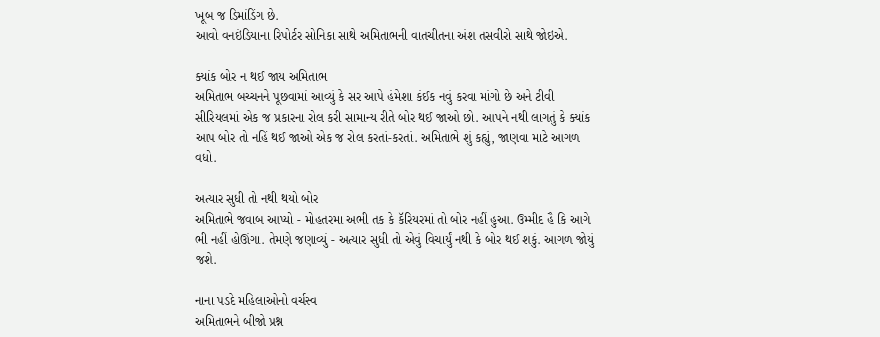ખૂબ જ ડિમાંડિંગ છે.
આવો વનઇંડિયાના રિપોર્ટર સોનિકા સાથે અમિતાભની વાતચીતના અંશ તસવીરો સાથે જોઇએ.

ક્યાંક બોર ન થઈ જાય અમિતાભ
અમિતાભ બચ્ચનને પૂછવામાં આવ્યું કે સર આપે હંમેશા કંઈક નવું કરવા માંગો છે અને ટીવી સીરિયલમાં એક જ પ્રકારના રોલ કરી સામાન્ય રીતે બોર થઈ જાઓ છો. આપને નથી લાગતું કે ક્યાંક આપ બોર તો નહિં થઈ જાઓ એક જ રોલ કરતાં-કરતાં. અમિતાભે શું કહ્યું, જાણવા માટે આગળ વધો.

અત્યાર સુધી તો નથી થયો બોર
અમિતાભે જવાબ આપ્યો - મોહતરમા અભી તક કે કૅરિયરમાં તો બોર નહીં હુઆ. ઉમ્મીદ હૈ કિ આગે ભી નહીં હોઊંગા. તેમણે જણાવ્યું - અત્યાર સુધી તો એવું વિચાર્યું નથી કે બોર થઈ શકું. આગળ જોયું જશે.

નાના પડદે મહિલાઓનો વર્ચસ્વ
અમિતાભને બીજો પ્રશ્ન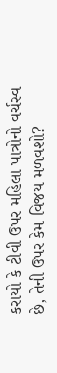કરાયો કે ટીવી ઉપર મહિલા પાત્રોનો વર્ચસ્વ છે, તેની ઉપર કેમ વિજય મળવશો?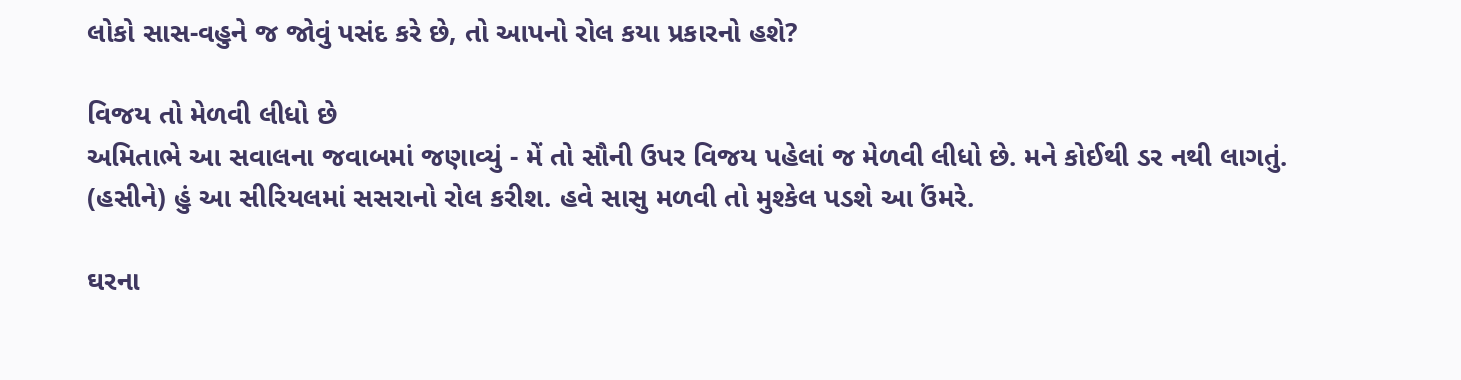લોકો સાસ-વહુને જ જોવું પસંદ કરે છે, તો આપનો રોલ કયા પ્રકારનો હશે?

વિજય તો મેળવી લીધો છે
અમિતાભે આ સવાલના જવાબમાં જણાવ્યું - મેં તો સૌની ઉપર વિજય પહેલાં જ મેળવી લીધો છે. મને કોઈથી ડર નથી લાગતું. (હસીને) હું આ સીરિયલમાં સસરાનો રોલ કરીશ. હવે સાસુ મળવી તો મુશ્કેલ પડશે આ ઉંમરે.

ઘરના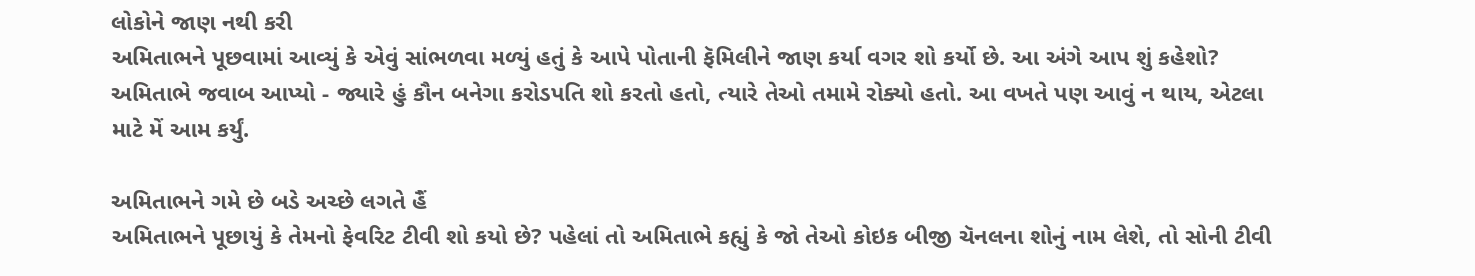લોકોને જાણ નથી કરી
અમિતાભને પૂછવામાં આવ્યું કે એવું સાંભળવા મળ્યું હતું કે આપે પોતાની ફૅમિલીને જાણ કર્યા વગર શો કર્યો છે. આ અંગે આપ શું કહેશો? અમિતાભે જવાબ આપ્યો - જ્યારે હું કૌન બનેગા કરોડપતિ શો કરતો હતો, ત્યારે તેઓ તમામે રોક્યો હતો. આ વખતે પણ આવું ન થાય, એટલા માટે મેં આમ કર્યું.

અમિતાભને ગમે છે બડે અચ્છે લગતે હૈં
અમિતાભને પૂછાયું કે તેમનો ફેવરિટ ટીવી શો કયો છે? પહેલાં તો અમિતાભે કહ્યું કે જો તેઓ કોઇક બીજી ચૅનલના શોનું નામ લેશે, તો સોની ટીવી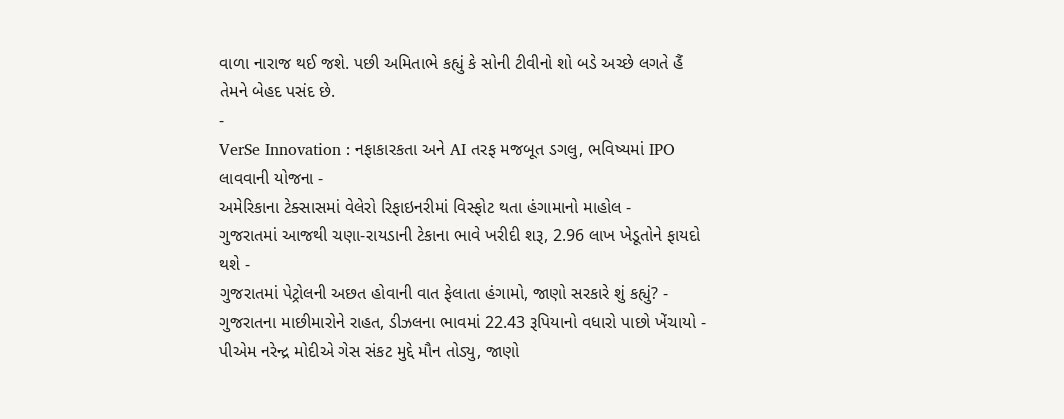વાળા નારાજ થઈ જશે. પછી અમિતાભે કહ્યું કે સોની ટીવીનો શો બડે અચ્છે લગતે હૈં તેમને બેહદ પસંદ છે.
-
VerSe Innovation : નફાકારકતા અને AI તરફ મજબૂત ડગલુ, ભવિષ્યમાં IPO લાવવાની યોજના -
અમેરિકાના ટેક્સાસમાં વેલેરો રિફાઇનરીમાં વિસ્ફોટ થતા હંગામાનો માહોલ -
ગુજરાતમાં આજથી ચણા-રાયડાની ટેકાના ભાવે ખરીદી શરૂ, 2.96 લાખ ખેડૂતોને ફાયદો થશે -
ગુજરાતમાં પેટ્રોલની અછત હોવાની વાત ફેલાતા હંગામો, જાણો સરકારે શું કહ્યું? -
ગુજરાતના માછીમારોને રાહત, ડીઝલના ભાવમાં 22.43 રૂપિયાનો વધારો પાછો ખેંચાયો -
પીએમ નરેન્દ્ર મોદીએ ગેસ સંકટ મુદ્દે મૌન તોડ્યુ, જાણો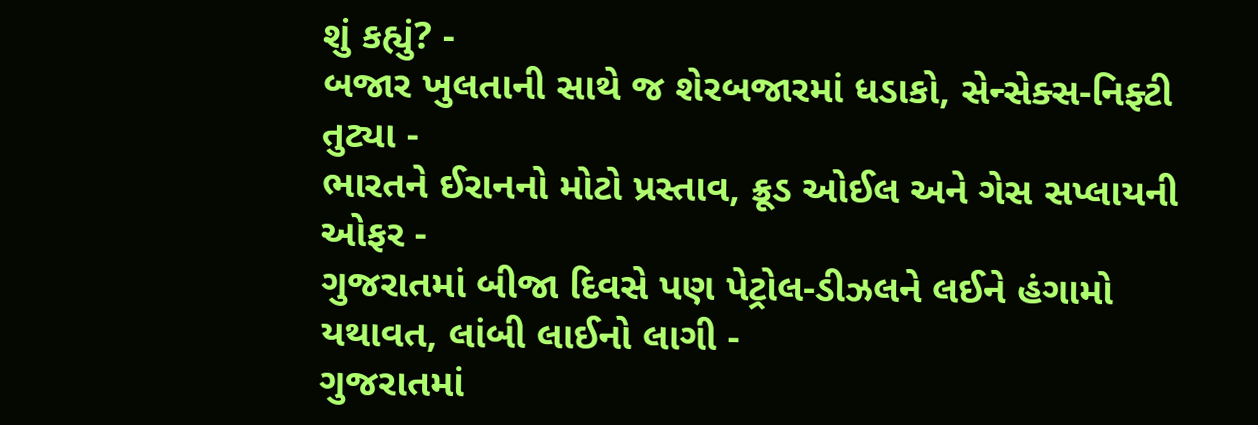શું કહ્યું? -
બજાર ખુલતાની સાથે જ શેરબજારમાં ધડાકો, સેન્સેક્સ-નિફ્ટી તુટ્યા -
ભારતને ઈરાનનો મોટો પ્રસ્તાવ, ક્રૂડ ઓઈલ અને ગેસ સપ્લાયની ઓફર -
ગુજરાતમાં બીજા દિવસે પણ પેટ્રોલ-ડીઝલને લઈને હંગામો યથાવત, લાંબી લાઈનો લાગી -
ગુજરાતમાં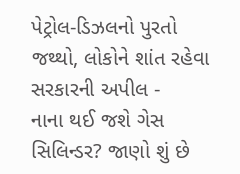પેટ્રોલ-ડિઝલનો પુરતો જથ્થો, લોકોને શાંત રહેવા સરકારની અપીલ -
નાના થઈ જશે ગેસ સિલિન્ડર? જાણો શું છે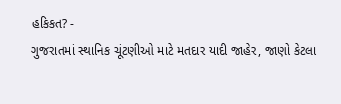હકિકત? -
ગુજરાતમાં સ્થાનિક ચૂંટણીઓ માટે મતદાર યાદી જાહેર, જાણો કેટલા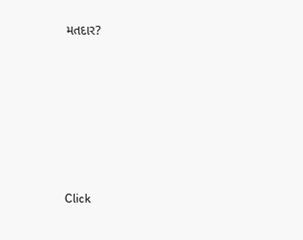મતદાર?






Click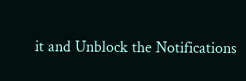it and Unblock the Notifications